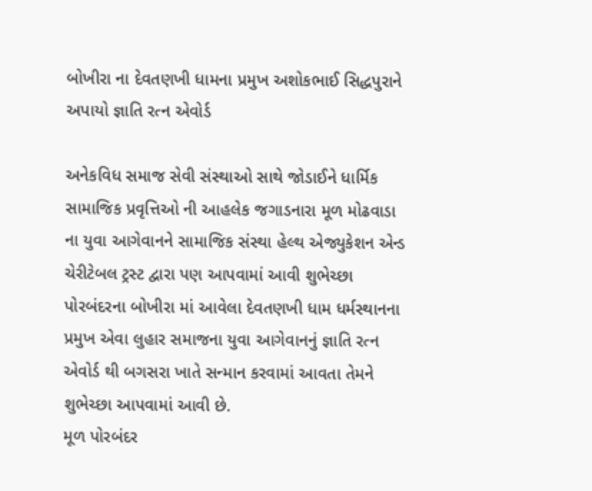બોખીરા ના દેવતણખી ધામના પ્રમુખ અશોકભાઈ સિદ્ધપુરાને અપાયો જ્ઞાતિ રત્ન એવોર્ડ

અનેકવિધ સમાજ સેવી સંસ્થાઓ સાથે જોડાઈને ધાર્મિક સામાજિક પ્રવૃત્તિઓ ની આહલેક જગાડનારા મૂળ મોઢવાડા ના યુવા આગેવાનને સામાજિક સંસ્થા હેલ્થ એજ્યુકેશન એન્ડ ચેરીટેબલ ટ્રસ્ટ દ્વારા પણ આપવામાં આવી શુભેચ્છા
પોરબંદરના બોખીરા માં આવેલા દેવતણખી ધામ ધર્મસ્થાનના પ્રમુખ એવા લુહાર સમાજના યુવા આગેવાનનું જ્ઞાતિ રત્ન એવોર્ડ થી બગસરા ખાતે સન્માન કરવામાં આવતા તેમને શુભેચ્છા આપવામાં આવી છે.
મૂળ પોરબંદર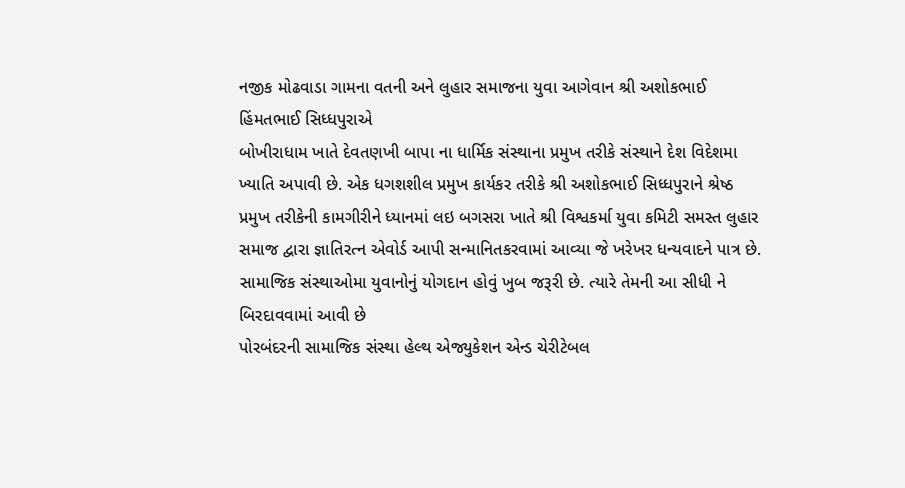નજીક મોઢવાડા ગામના વતની અને લુહાર સમાજના યુવા આગેવાન શ્રી અશોકભાઈ હિંમતભાઈ સિધ્ધપુરાએ
બોખીરાધામ ખાતે દેવતણખી બાપા ના ધાર્મિક સંસ્થાના પ્રમુખ તરીકે સંસ્થાને દેશ વિદેશમા ખ્યાતિ અપાવી છે. એક ધગશશીલ પ્રમુખ કાર્યકર તરીકે શ્રી અશોકભાઈ સિધ્ધપુરાને શ્રેષ્ઠ પ્રમુખ તરીકેની કામગીરીને ધ્યાનમાં લઇ બગસરા ખાતે શ્રી વિશ્વકર્મા યુવા કમિટી સમસ્ત લુહાર સમાજ દ્વારા જ્ઞાતિરત્ન એવોર્ડ આપી સન્માનિતકરવામાં આવ્યા જે ખરેખર ધન્યવાદને પાત્ર છે. સામાજિક સંસ્થાઓમા યુવાનોનું યોગદાન હોવું ખુબ જરૂરી છે. ત્યારે તેમની આ સીધી ને બિરદાવવામાં આવી છે
પોરબંદરની સામાજિક સંસ્થા હેલ્થ એજ્યુકેશન એન્ડ ચેરીટેબલ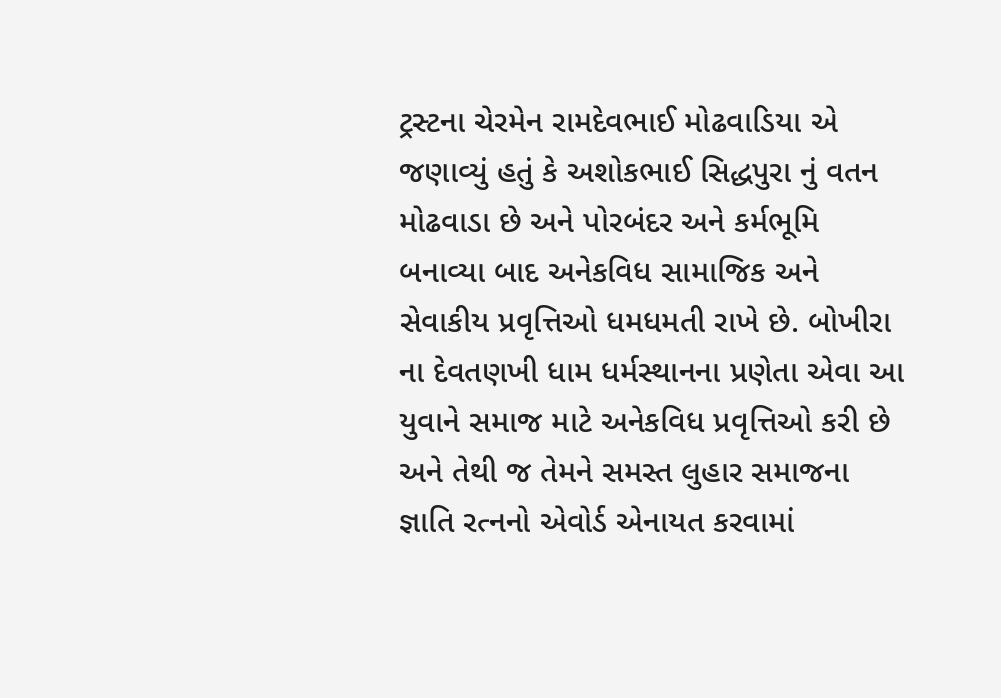ટ્રસ્ટના ચેરમેન રામદેવભાઈ મોઢવાડિયા એ જણાવ્યું હતું કે અશોકભાઈ સિદ્ધપુરા નું વતન મોઢવાડા છે અને પોરબંદર અને કર્મભૂમિ બનાવ્યા બાદ અનેકવિધ સામાજિક અને સેવાકીય પ્રવૃત્તિઓ ધમધમતી રાખે છે. બોખીરા ના દેવતણખી ધામ ધર્મસ્થાનના પ્રણેતા એવા આ યુવાને સમાજ માટે અનેકવિધ પ્રવૃત્તિઓ કરી છે અને તેથી જ તેમને સમસ્ત લુહાર સમાજના જ્ઞાતિ રત્નનો એવોર્ડ એનાયત કરવામાં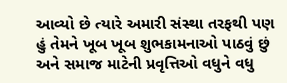આવ્યો છે ત્યારે અમારી સંસ્થા તરફથી પણ હું તેમને ખૂબ ખૂબ શુભકામનાઓ પાઠવું છું અને સમાજ માટેની પ્રવૃત્તિઓ વધુને વધુ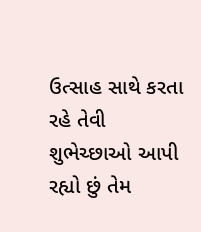ઉત્સાહ સાથે કરતા રહે તેવી શુભેચ્છાઓ આપી રહ્યો છું તેમ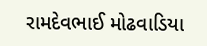રામદેવભાઈ મોઢવાડિયા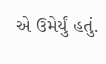એ ઉમેર્યું હતું.